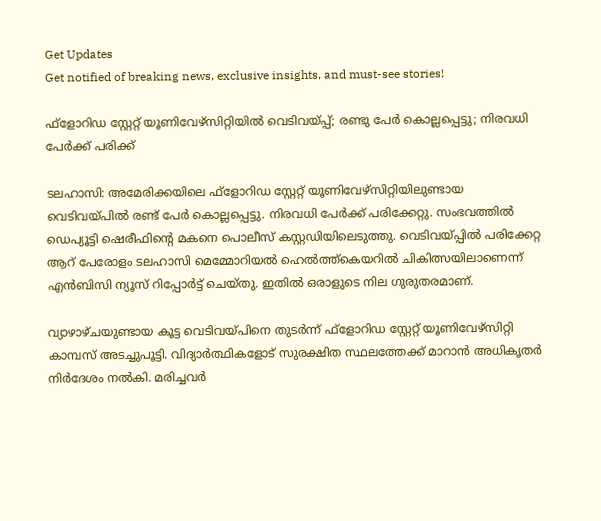Get Updates
Get notified of breaking news, exclusive insights, and must-see stories!

ഫ്‌ളോറിഡ സ്റ്റേറ്റ് യൂണിവേഴ്‌സിറ്റിയില്‍ വെടിവയ്പ്പ്; രണ്ടു പേര്‍ കൊല്ലപ്പെട്ടു; നിരവധി പേര്‍ക്ക് പരിക്ക്

ടലഹാസി: അമേരിക്കയിലെ ഫ്‌ളോറിഡ സ്റ്റേറ്റ് യൂണിവേഴ്‌സിറ്റിയിലുണ്ടായ വെടിവയ്പില്‍ രണ്ട് പേര്‍ കൊല്ലപ്പെട്ടു. നിരവധി പേര്‍ക്ക് പരിക്കേറ്റു. സംഭവത്തില്‍ ഡെപ്യൂട്ടി ഷെരീഫിന്റെ മകനെ പൊലീസ് കസ്റ്റഡിയിലെടുത്തു. വെടിവയ്പ്പില്‍ പരിക്കേറ്റ ആറ് പേരോളം ടലഹാസി മെമ്മോറിയല്‍ ഹെല്‍ത്ത്‌കെയറില്‍ ചികിത്സയിലാണെന്ന് എന്‍ബിസി ന്യൂസ് റിപ്പോര്‍ട്ട് ചെയ്തു. ഇതില്‍ ഒരാളുടെ നില ഗുരുതരമാണ്.

വ്യാഴാഴ്ചയുണ്ടായ കൂട്ട വെടിവയ്പിനെ തുടര്‍ന്ന് ഫ്‌ളോറിഡ സ്റ്റേറ്റ് യൂണിവേഴ്സിറ്റി കാമ്പസ് അടച്ചുപൂട്ടി. വിദ്യാര്‍ത്ഥികളോട് സുരക്ഷിത സ്ഥലത്തേക്ക് മാറാന്‍ അധികൃതര്‍ നിര്‍ദേശം നല്‍കി. മരിച്ചവര്‍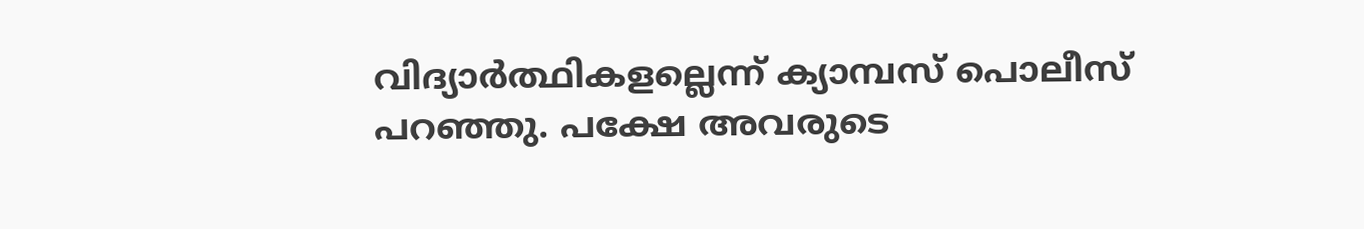വിദ്യാര്‍ത്ഥികളല്ലെന്ന് ക്യാമ്പസ് പൊലീസ് പറഞ്ഞു. പക്ഷേ അവരുടെ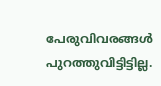പേരുവിവരങ്ങള്‍ പുറത്തുവിട്ടിട്ടില്ല.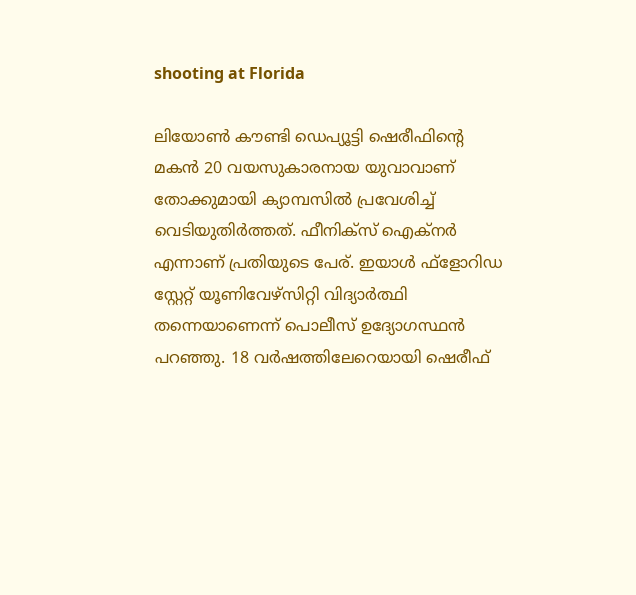shooting at Florida

ലിയോണ്‍ കൗണ്ടി ഡെപ്യൂട്ടി ഷെരീഫിന്റെ മകന്‍ 20 വയസുകാരനായ യുവാവാണ് തോക്കുമായി ക്യാമ്പസില്‍ പ്രവേശിച്ച് വെടിയുതിര്‍ത്തത്. ഫീനിക്‌സ് ഐക്‌നര്‍ എന്നാണ് പ്രതിയുടെ പേര്. ഇയാള്‍ ഫ്‌ളോറിഡ സ്റ്റേറ്റ് യൂണിവേഴ്‌സിറ്റി വിദ്യാര്‍ത്ഥി തന്നെയാണെന്ന് പൊലീസ് ഉദ്യോഗസ്ഥന്‍ പറഞ്ഞു. 18 വര്‍ഷത്തിലേറെയായി ഷെരീഫ്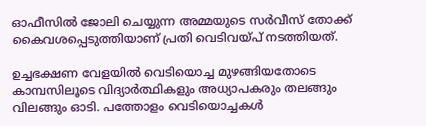ഓഫീസില്‍ ജോലി ചെയ്യുന്ന അമ്മയുടെ സര്‍വീസ് തോക്ക് കൈവശപ്പെടുത്തിയാണ് പ്രതി വെടിവയ്പ് നടത്തിയത്.

ഉച്ചഭക്ഷണ വേളയില്‍ വെടിയൊച്ച മുഴങ്ങിയതോടെ കാമ്പസിലൂടെ വിദ്യാര്‍ത്ഥികളും അധ്യാപകരും തലങ്ങും വിലങ്ങും ഓടി. പത്തോളം വെടിയൊച്ചകള്‍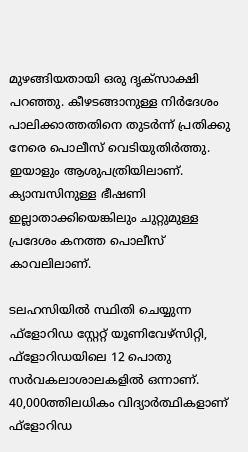മുഴങ്ങിയതായി ഒരു ദൃക്‌സാക്ഷി പറഞ്ഞു. കീഴടങ്ങാനുള്ള നിര്‍ദേശം പാലിക്കാത്തതിനെ തുടര്‍ന്ന് പ്രതിക്കു നേരെ പൊലീസ് വെടിയുതിര്‍ത്തു. ഇയാളും ആശുപത്രിയിലാണ്. ക്യാമ്പസിനുള്ള ഭീഷണി ഇല്ലാതാക്കിയെങ്കിലും ചുറ്റുമുള്ള പ്രദേശം കനത്ത പൊലീസ് കാവലിലാണ്.

ടലഹസിയില്‍ സ്ഥിതി ചെയ്യുന്ന ഫ്ളോറിഡ സ്റ്റേറ്റ് യൂണിവേഴ്സിറ്റി, ഫ്ളോറിഡയിലെ 12 പൊതു സര്‍വകലാശാലകളില്‍ ഒന്നാണ്. 40,000ത്തിലധികം വിദ്യാര്‍ത്ഥികളാണ് ഫ്‌ളോറിഡ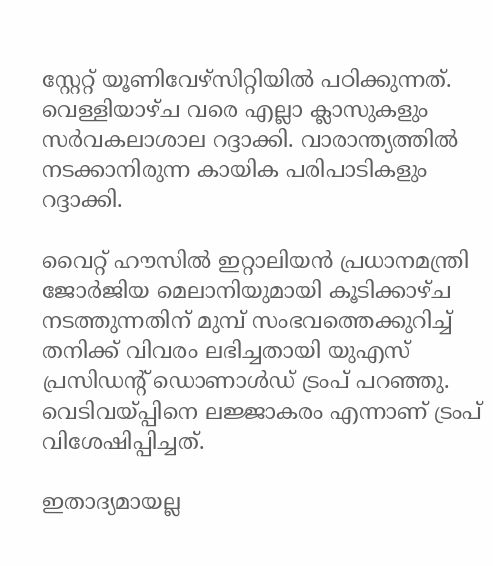സ്റ്റേറ്റ് യൂണിവേഴ്സിറ്റിയില്‍ പഠിക്കുന്നത്. വെള്ളിയാഴ്ച വരെ എല്ലാ ക്ലാസുകളും സര്‍വകലാശാല റദ്ദാക്കി. വാരാന്ത്യത്തില്‍ നടക്കാനിരുന്ന കായിക പരിപാടികളും റദ്ദാക്കി.

വൈറ്റ് ഹൗസില്‍ ഇറ്റാലിയന്‍ പ്രധാനമന്ത്രി ജോര്‍ജിയ മെലാനിയുമായി കൂടിക്കാഴ്ച നടത്തുന്നതിന് മുമ്പ് സംഭവത്തെക്കുറിച്ച് തനിക്ക് വിവരം ലഭിച്ചതായി യുഎസ് പ്രസിഡന്റ് ഡൊണാള്‍ഡ് ട്രംപ് പറഞ്ഞു. വെടിവയ്പ്പിനെ ലജ്ജാകരം എന്നാണ് ട്രംപ് വിശേഷിപ്പിച്ചത്.

ഇതാദ്യമായല്ല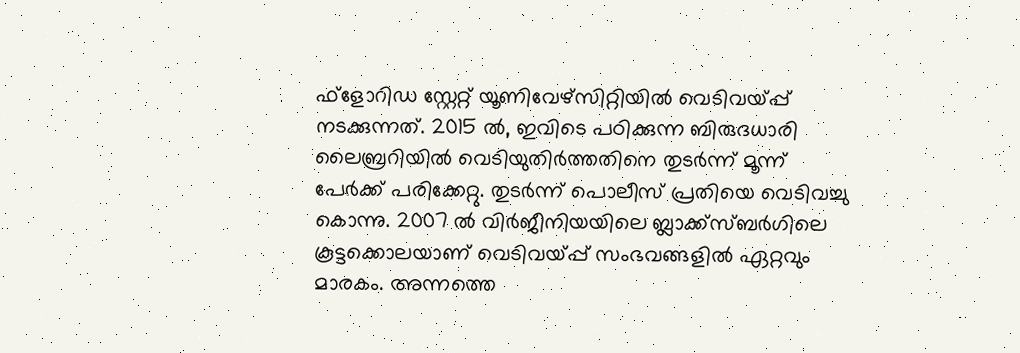ഫ്‌ളോറിഡ സ്റ്റേറ്റ് യൂണിവേഴ്സിറ്റിയില്‍ വെടിവയ്പ്പ് നടക്കുന്നത്. 2015 ല്‍, ഇവിടെ പഠിക്കുന്ന ബിരുദധാരി ലൈബ്രറിയില്‍ വെടിയുതിര്‍ത്തതിനെ തുടര്‍ന്ന് മൂന്ന് പേര്‍ക്ക് പരിക്കേറ്റു. തുടര്‍ന്ന് പൊലീസ് പ്രതിയെ വെടിവച്ചു കൊന്നു. 2007 ല്‍ വിര്‍ജീനിയയിലെ ബ്ലാക്ക്സ്ബര്‍ഗിലെ കൂട്ടക്കൊലയാണ് വെടിവയ്പ്പ് സംഭവങ്ങളില്‍ ഏറ്റവും മാരകം. അന്നത്തെ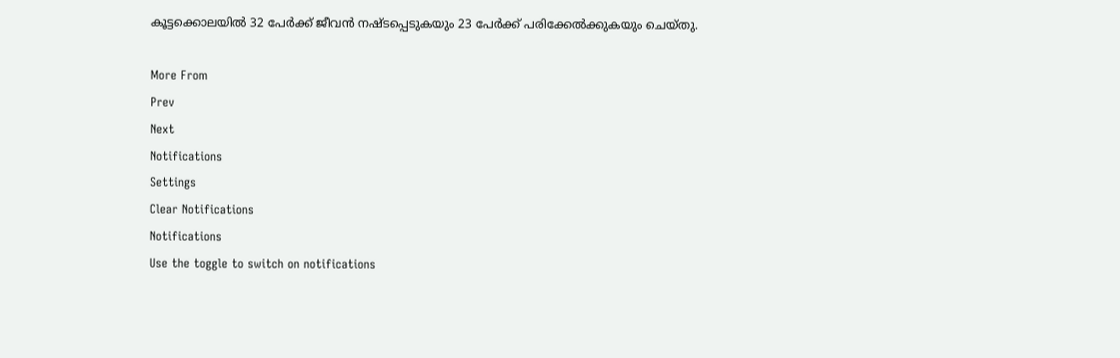കൂട്ടക്കൊലയില്‍ 32 പേര്‍ക്ക് ജീവന്‍ നഷ്ടപ്പെടുകയും 23 പേര്‍ക്ക് പരിക്കേല്‍ക്കുകയും ചെയ്തു.

More From
Prev
Next
Notifications
Settings
Clear Notifications
Notifications
Use the toggle to switch on notifications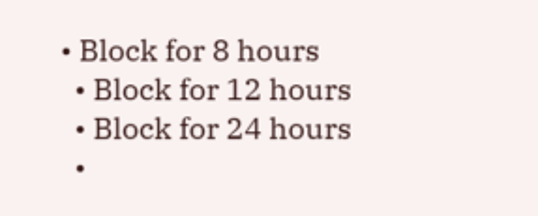• Block for 8 hours
  • Block for 12 hours
  • Block for 24 hours
  •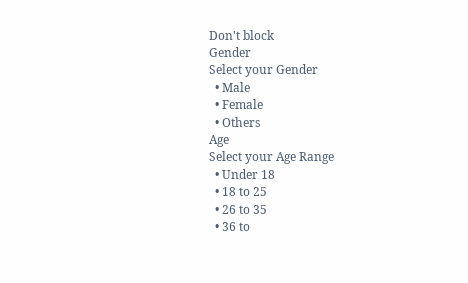Don't block
Gender
Select your Gender
  • Male
  • Female
  • Others
Age
Select your Age Range
  • Under 18
  • 18 to 25
  • 26 to 35
  • 36 to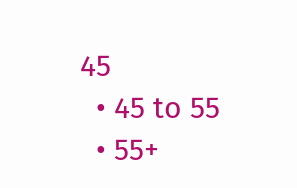45
  • 45 to 55
  • 55+